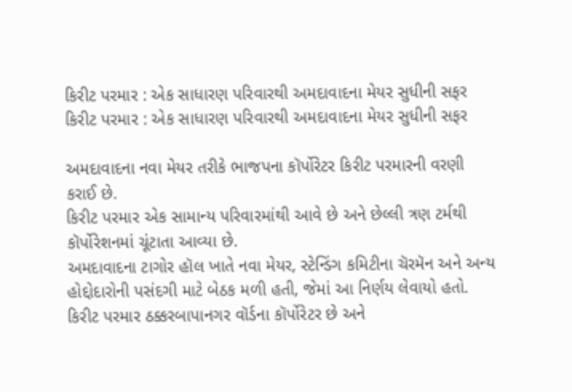કિરીટ પરમાર : એક સાધારણ પરિવારથી અમદાવાદના મેયર સુધીની સફર
કિરીટ પરમાર : એક સાધારણ પરિવારથી અમદાવાદના મેયર સુધીની સફર

અમદાવાદના નવા મેયર તરીકે ભાજપના કૉર્પોરેટર કિરીટ પરમારની વરણી કરાઈ છે.
કિરીટ પરમાર એક સામાન્ય પરિવારમાંથી આવે છે અને છેલ્લી ત્રણ ટર્મથી કૉર્પોરેશનમાં ચૂંટાતા આવ્યા છે.
અમદાવાદના ટાગોર હૉલ ખાતે નવા મેયર, સ્ટેન્ડિંગ કમિટીના ચૅરમૅન અને અન્ય હોદ્દોદારોની પસંદગી માટે બેઠક મળી હતી, જેમાં આ નિર્ણય લેવાયો હતો.
કિરીટ પરમાર ઠક્કરબાપાનગર વૉર્ડના કૉર્પોરેટર છે અને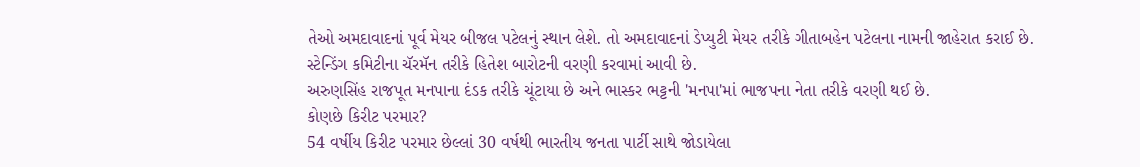તેઓ અમદાવાદનાં પૂર્વ મેયર બીજલ પટેલનું સ્થાન લેશે. તો અમદાવાદનાં ડેપ્યુટી મેયર તરીકે ગીતાબહેન પટેલના નામની જાહેરાત કરાઈ છે.
સ્ટેન્ડિંગ કમિટીના ચૅરમૅન તરીકે હિતેશ બારોટની વરણી કરવામાં આવી છે.
અરુણસિંહ રાજપૂત મનપાના દંડક તરીકે ચૂંટાયા છે અને ભાસ્કર ભટ્ટની 'મનપા'માં ભાજપના નેતા તરીકે વરણી થઈ છે.
કોણછે કિરીટ પરમાર?
54 વર્ષીય કિરીટ પરમાર છેલ્લાં 30 વર્ષથી ભારતીય જનતા પાર્ટી સાથે જોડાયેલા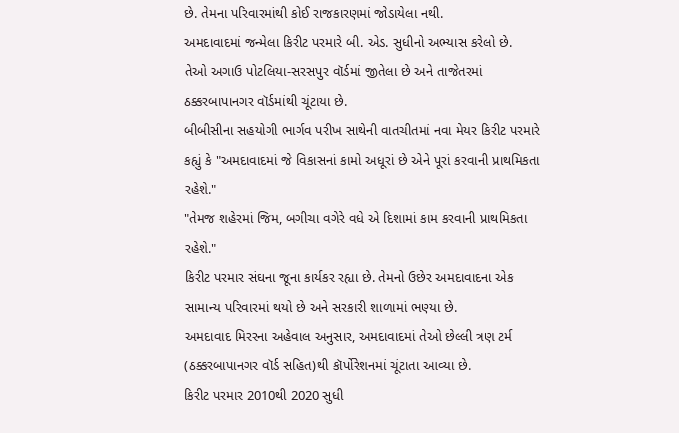છે. તેમના પરિવારમાંથી કોઈ રાજકારણમાં જોડાયેલા નથી.
અમદાવાદમાં જન્મેલા કિરીટ પરમારે બી. એડ. સુધીનો અભ્યાસ કરેલો છે.
તેઓ અગાઉ પોટલિયા-સરસપુર વૉર્ડમાં જીતેલા છે અને તાજેતરમાં ઠક્કરબાપાનગર વૉર્ડમાંથી ચૂંટાયા છે.
બીબીસીના સહયોગી ભાર્ગવ પરીખ સાથેની વાતચીતમાં નવા મેયર કિરીટ પરમારે કહ્યું કે "અમદાવાદમાં જે વિકાસનાં કામો અધૂરાં છે એને પૂરાં કરવાની પ્રાથમિકતા રહેશે."
"તેમજ શહેરમાં જિમ, બગીચા વગેરે વધે એ દિશામાં કામ કરવાની પ્રાથમિકતા રહેશે."
કિરીટ પરમાર સંઘના જૂના કાર્યકર રહ્યા છે. તેમનો ઉછેર અમદાવાદના એક સામાન્ય પરિવારમાં થયો છે અને સરકારી શાળામાં ભણ્યા છે.
અમદાવાદ મિરરના અહેવાલ અનુસાર, અમદાવાદમાં તેઓ છેલ્લી ત્રણ ટર્મ (ઠક્કરબાપાનગર વૉર્ડ સહિત)થી કૉર્પોરેશનમાં ચૂંટાતા આવ્યા છે.
કિરીટ પરમાર 2010થી 2020 સુધી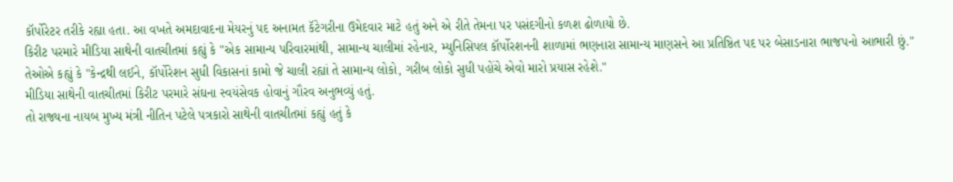કૉર્પોરેટર તરીકે રહ્યા હતા. આ વખતે અમદાવાદના મેયરનું પદ અનામત કૅટેગરીના ઉમેદવાર માટે હતું અને એ રીતે તેમના પર પસંદગીનો કળશ ઢોળાયો છે.
કિરીટ પરમારે મીડિયા સાથેની વાતચીતમાં કહ્યું કે "એક સામાન્ય પરિવારમાંથી, સામાન્ય ચાલીમાં રહેનાર, મ્યુનિસિપલ કૉર્પોરશનની શાળામાં ભણનારા સામાન્ય માણસને આ પ્રતિષ્ઠિત પદ પર બેસાડનારા ભાજપનો આભારી છું."
તેઓએ કહ્યું કે "કેન્દ્રથી લઈને, કૉર્પોરેશન સુધી વિકાસનાં કામો જે ચાલી રહ્યાં તે સામાન્ય લોકો, ગરીબ લોકો સુધી પહોંચે એવો મારો પ્રયાસ રહેશે."
મીડિયા સાથેની વાતચીતમાં કિરીટ પરમારે સંઘના સ્વયંસેવક હોવાનું ગૌરવ અનુભવ્યું હતું.
તો રાજ્યના નાયબ મુખ્ય મંત્રી નીતિન પટેલે પત્રકારો સાથેની વાતચીતમાં કહ્યું હતું કે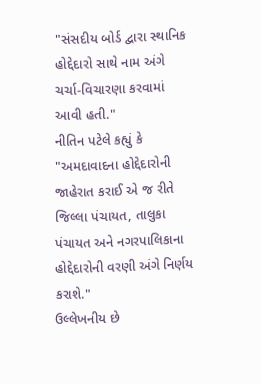"સંસદીય બોર્ડ દ્વારા સ્થાનિક હોદ્દેદારો સાથે નામ અંગે ચર્ચા-વિચારણા કરવામાં આવી હતી."
નીતિન પટેલે કહ્યું કે "અમદાવાદના હોદ્દેદારોની જાહેરાત કરાઈ એ જ રીતે જિલ્લા પંચાયત, તાલુકા પંચાયત અને નગરપાલિકાના હોદ્દેદારોની વરણી અંગે નિર્ણય કરાશે."
ઉલ્લેખનીય છે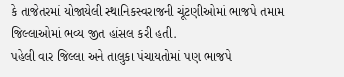કે તાજેતરમાં યોજાયેલી સ્થાનિકસ્વરાજની ચૂંટણીઓમાં ભાજપે તમામ જિલ્લાઓમાં ભવ્ય જીત હાંસલ કરી હતી.
પહેલી વાર જિલ્લા અને તાલુકા પંચાયતોમાં પણ ભાજપે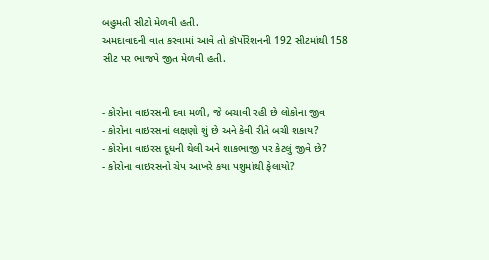બહુમતી સીટો મેળવી હતી.
અમદાવાદની વાત કરવામાં આવે તો કૉર્પોરેશનની 192 સીટમાંથી 158 સીટ પર ભાજપે જીત મેળવી હતી.


- કોરોના વાઇરસની દવા મળી, જે બચાવી રહી છે લોકોના જીવ
- કોરોના વાઇરસનાં લક્ષણો શું છે અને કેવી રીતે બચી શકાય?
- કોરોના વાઇરસ દૂધની થેલી અને શાકભાજી પર કેટલું જીવે છે?
- કોરોના વાઇરસનો ચેપ આખરે કયા પશુમાંથી ફેલાયો?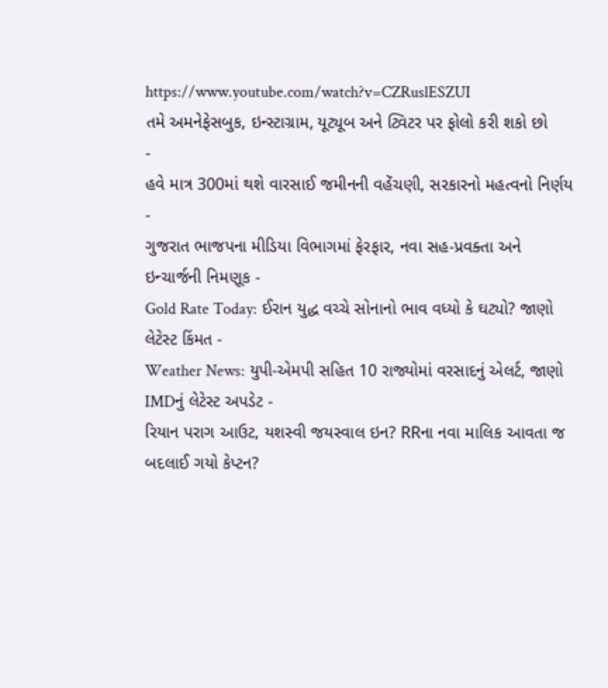https://www.youtube.com/watch?v=CZRuslESZUI
તમે અમનેફેસબુક, ઇન્સ્ટાગ્રામ, યૂટ્યૂબ અને ટ્વિટર પર ફોલો કરી શકો છો
-
હવે માત્ર 300માં થશે વારસાઈ જમીનની વહેંચણી, સરકારનો મહત્વનો નિર્ણય -
ગુજરાત ભાજપના મીડિયા વિભાગમાં ફેરફાર, નવા સહ-પ્રવક્તા અને ઇન્ચાર્જની નિમણૂક -
Gold Rate Today: ઈરાન યુદ્ધ વચ્ચે સોનાનો ભાવ વધ્યો કે ઘટ્યો? જાણો લેટેસ્ટ કિંમત -
Weather News: યુપી-એમપી સહિત 10 રાજ્યોમાં વરસાદનું એલર્ટ, જાણો IMDનું લેટેસ્ટ અપડેટ -
રિયાન પરાગ આઉટ, યશસ્વી જયસ્વાલ ઇન? RRના નવા માલિક આવતા જ બદલાઈ ગયો કેપ્ટન?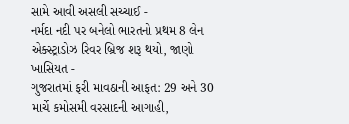સામે આવી અસલી સચ્ચાઈ -
નર્મદા નદી પર બનેલો ભારતનો પ્રથમ 8 લેન એક્સ્ટ્રાડોઝ રિવર બ્રિજ શરૂ થયો, જાણો ખાસિયત -
ગુજરાતમાં ફરી માવઠાની આફત: 29 અને 30 માર્ચે કમોસમી વરસાદની આગાહી,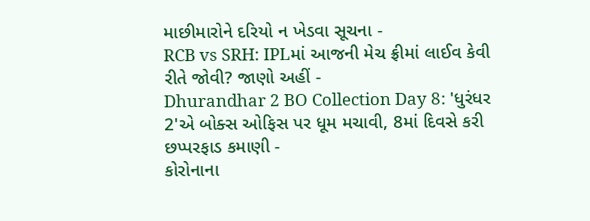માછીમારોને દરિયો ન ખેડવા સૂચના -
RCB vs SRH: IPLમાં આજની મેચ ફ્રીમાં લાઈવ કેવી રીતે જોવી? જાણો અહીં -
Dhurandhar 2 BO Collection Day 8: 'ધુરંધર 2'એ બોક્સ ઓફિસ પર ધૂમ મચાવી, 8માં દિવસે કરી છપ્પરફાડ કમાણી -
કોરોનાના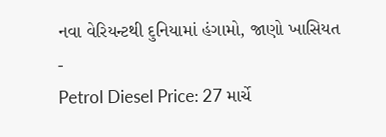નવા વેરિયન્ટથી દુનિયામાં હંગામો, જાણો ખાસિયત -
Petrol Diesel Price: 27 માર્ચે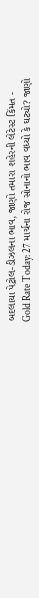બદલાયા પેટ્રોલ-ડીઝલના ભાવ, જાણો તમારા શહેરની લેટેસ્ટ કિંમત -
Gold Rate Today: 27 માર્ચના રોજ સોનાનો ભાવ વધ્યો કે ઘટ્યો? જાણો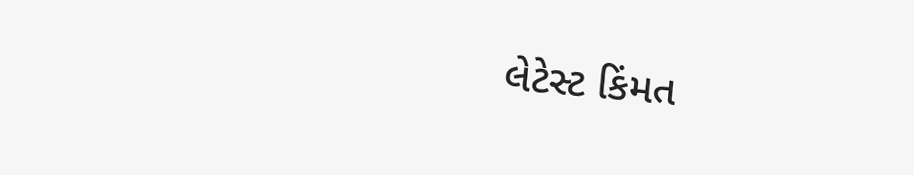લેટેસ્ટ કિંમત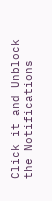Click it and Unblock the Notifications